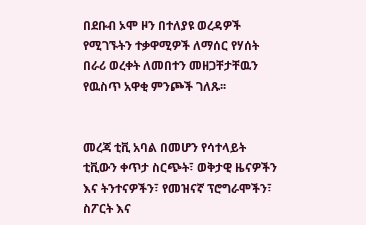በደቡብ ኦሞ ዞን በተለያዩ ወረዳዎች የሚገኙትን ተቃዋሚዎች ለማሰር የሃሰት በራሪ ወረቀት ለመበተን መዘጋቸታቸዉን የዉስጥ አዋቂ ምንጮች ገለጹ፡፡


መረጃ ቲቪ አባል በመሆን የሳተላይት ቲቪውን ቀጥታ ስርጭት፣ ወቅታዊ ዜናዎችን እና ትንተናዎችን፣ የመዝናኛ ፕሮግራሞችን፣ ስፖርት እና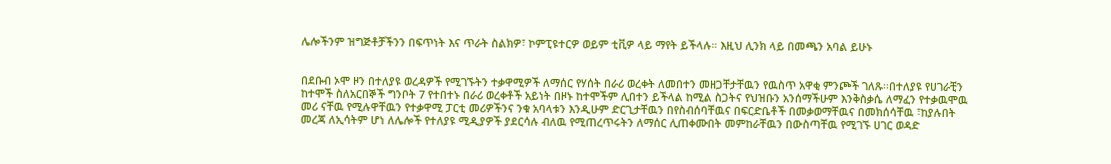ሌሎችንም ዝግጅቶቻችንን በፍጥነት እና ጥራት ስልክዎ፣ ኮምፒዩተርዎ ወይም ቲቪዎ ላይ ማየት ይችላሉ። እዚህ ሊንክ ላይ በመጫን አባል ይሁኑ


በደቡብ ኦሞ ዞን በተለያዩ ወረዳዎች የሚገኙትን ተቃዋሚዎች ለማሰር የሃሰት በራሪ ወረቀት ለመበተን መዘጋቸታቸዉን የዉስጥ አዋቂ ምንጮች ገለጹ፡፡በተለያዩ የሀገራቺን ከተሞች ስለአርበኞች ግንቦት 7 የተበተኑ በራሪ ወረቀቶች አይነት በዞኑ ከተሞችም ሊበተን ይችላል ከሚል ስጋትና የህዝቡን አንሰማችሁም እንቅስቃሴ ለማፈን የተቃዉሞዉ መሪ ናቸዉ የሚሉዋቸዉን የተቃዋሚ ፓርቲ መሪዎችንና ንቁ አባላቱን እንዲሁም ድርጊታቸዉን በየስብሰባቸዉና በፍርድቤቶች በመቃወማቸዉና በመክሰሳቸዉ ፣ከያሉበት መረጃ ለኢሳትም ሆነ ለሌሎች የተለያዩ ሚዲያዎች ያደርሳሉ ብለዉ የሚጠረጥሩትን ለማሰር ሊጠቀሙበት መምከራቸዉን በውስጣቸዉ የሚገኙ ሀገር ወዳድ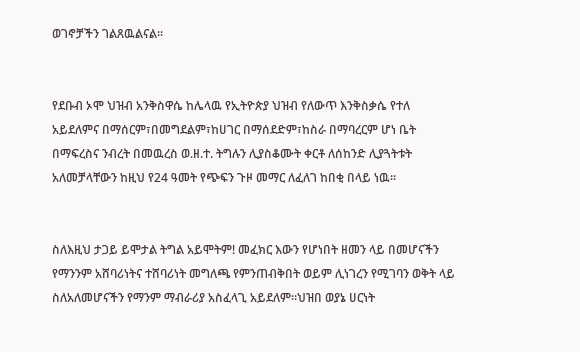ወገኖቻችን ገልጸዉልናል፡፡


የደቡብ ኦሞ ህዝብ አንቅስዋሴ ከሌላዉ የኢትዮጵያ ህዝብ የለውጥ እንቅስቃሴ የተለ አይደለምና በማሰርም፣በመግደልም፣ከሀገር በማሰደድም፣ከስራ በማባረርም ሆነ ቤት በማፍረስና ንብረት በመዉረስ ወ.ዘ.ተ. ትግሉን ሊያስቆሙት ቀርቶ ለሰከንድ ሊያጓትቱት አለመቻላቸውን ከዚህ የ24 ዓመት የጭፍን ጉዞ መማር ለፈለገ ከበቂ በላይ ነዉ፡፡


ስለእዚህ ታጋይ ይሞታል ትግል አይሞትም! መፈክር እውን የሆነበት ዘመን ላይ በመሆናችን የማንንም አሸባሪነትና ተሸባሪነት መግለጫ የምንጠብቅበት ወይም ሊነገረን የሚገባን ወቅት ላይ ስለአለመሆናችን የማንም ማብራሪያ አስፈላጊ አይደለም፡፡ህዝበ ወያኔ ሀርነት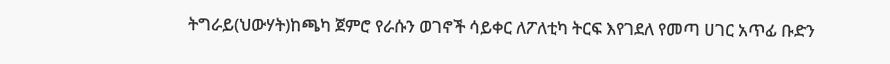ትግራይ(ህውሃት)ከጫካ ጀምሮ የራሱን ወገኖች ሳይቀር ለፖለቲካ ትርፍ እየገደለ የመጣ ሀገር አጥፊ ቡድን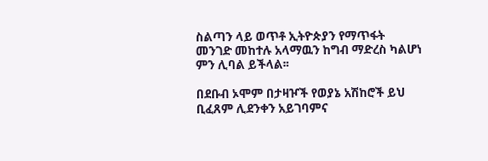ስልጣን ላይ ወጥቶ ኢትዮጵያን የማጥፋት መንገድ መከተሉ አላማዉን ከግብ ማድረስ ካልሆነ ምን ሊባል ይችላል፡፡

በደቡብ ኦሞም በታዛዦች የወያኔ አሽከሮች ይህ ቢፈጸም ሊደንቀን አይገባምና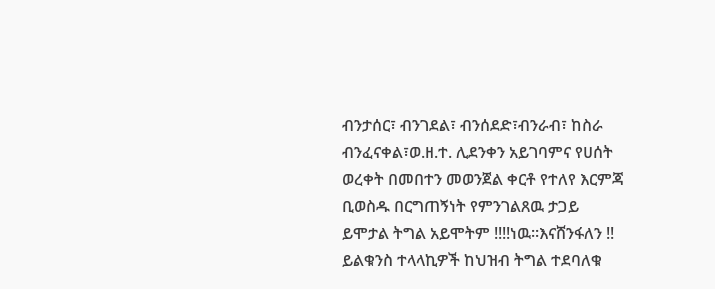ብንታሰር፣ ብንገደል፣ ብንሰደድ፣ብንራብ፣ ከስራ ብንፈናቀል፣ወ.ዘ.ተ. ሊደንቀን አይገባምና የሀሰት ወረቀት በመበተን መወንጀል ቀርቶ የተለየ እርምጃ ቢወስዱ በርግጠኝነት የምንገልጸዉ ታጋይ ይሞታል ትግል አይሞትም !!!!ነዉ፡፡እናሸንፋለን !! ይልቁንስ ተላላኪዎች ከህዝብ ትግል ተደባለቁ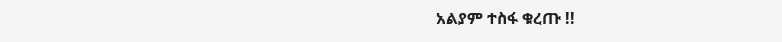አልያም ተስፋ ቁረጡ !!